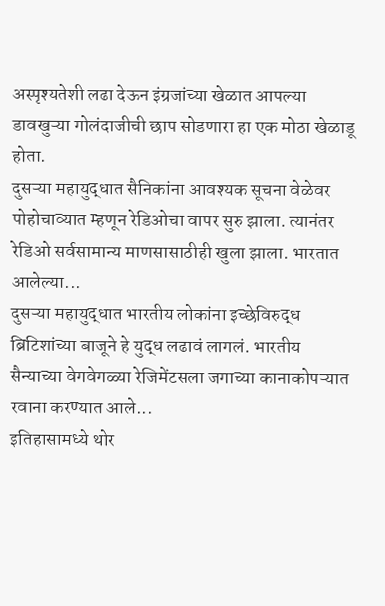अस्पृश्यतेशी लढा देऊन इंग्रजांच्या खेळात आपल्या डावखुऱ्या गोलंदाजीची छाप सोडणारा हा एक मोठा खेळाडू होता.
दुसऱ्या महायुद्धात सैनिकांना आवश्यक सूचना वेळेवर पोहोचाव्यात म्हणून रेडिओचा वापर सुरु झाला. त्यानंतर रेडिओ सर्वसामान्य माणसासाठीही खुला झाला. भारतात आलेल्या...
दुसऱ्या महायुद्धात भारतीय लोकांना इच्छेविरुद्ध ब्रिटिशांच्या बाजूने हे युद्ध लढावं लागलं. भारतीय सैन्याच्या वेगवेगळ्या रेजिमेंटसला जगाच्या कानाकोपऱ्यात रवाना करण्यात आले...
इतिहासामध्ये थोर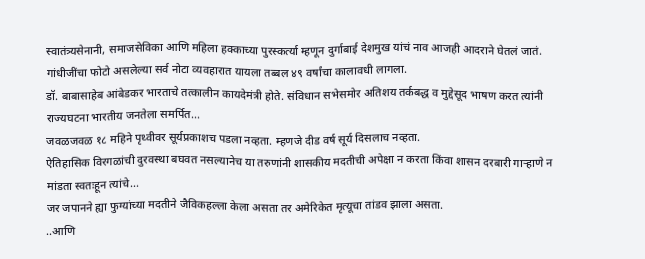स्वातंत्र्यसेनानी, समाजसेविका आणि महिला हक्काच्या पुरस्कर्त्या म्हणून दुर्गाबाई देशमुख यांचं नाव आजही आदराने घेतलं जातं.
गांधीजींचा फोटो असलेल्या सर्व नोटा व्यवहारात यायला तब्बल ४९ वर्षांचा कालावधी लागला.
डॉ. बाबासाहेब आंबेडकर भारताचे तत्कालीन कायदेमंत्री होते. संविधान सभेसमोर अतिशय तर्कबद्ध व मुद्देसूद भाषण करत त्यांनी राज्यघटना भारतीय जनतेला समर्पित...
जवळजवळ १८ महिने पृथ्वीवर सूर्यप्रकाशच पडला नव्हता. म्हणजे दीड वर्ष सूर्य दिसलाच नव्हता.
ऐतिहासिक विरगळांची दुरवस्था बघवत नसल्यानेच या तरुणांनी शासकीय मदतीची अपेक्षा न करता किंवा शासन दरबारी गाऱ्हाणे न मांडता स्वतःहून त्यांचे...
जर जपानने ह्या फुग्यांच्या मदतीने जैविकहल्ला केला असता तर अमेरिकेत मृत्यूचा तांडव झाला असता.
..आणि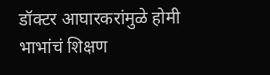डॉक्टर आघारकरांमुळे होमी भाभांचं शिक्षण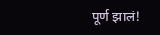पूर्ण झालं!